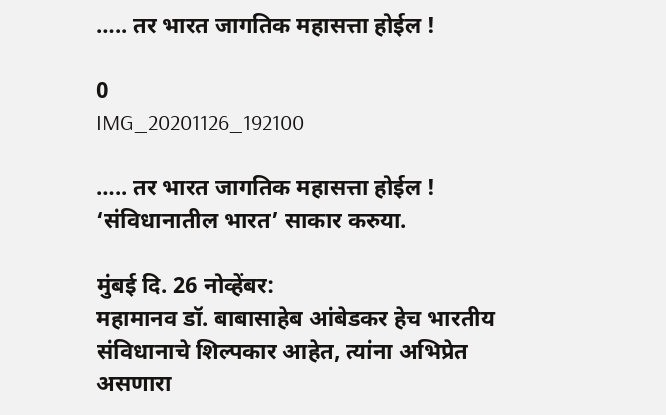….. तर भारत जागतिक महासत्ता होईल !

0
IMG_20201126_192100

….. तर भारत जागतिक महासत्ता होईल !
‘संविधानातील भारत’ साकार करुया.

मुंबई दि. 26 नोव्हेंबर:
महामानव डॉ. बाबासाहेब आंबेडकर हेच भारतीय संविधानाचे शिल्पकार आहेत, त्यांना अभिप्रेत असणारा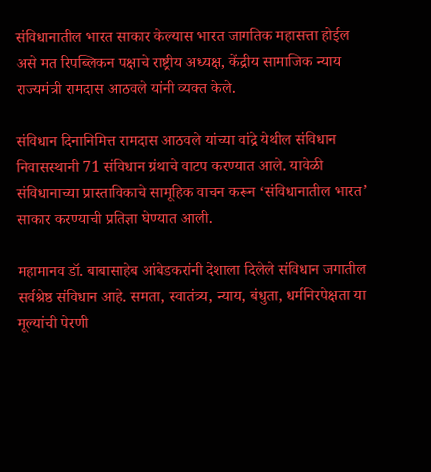संविधानातील भारत साकार केल्यास भारत जागतिक महासत्ता होईल असे मत रिपब्लिकन पक्षाचे राष्ट्रीय अध्यक्ष, केंद्रीय सामाजिक न्याय राज्यमंत्री रामदास आठवले यांनी व्यक्त केले.

संविधान दिनानिमित्त रामदास आठवले यांच्या वांद्रे येथील संविधान निवासस्थानी 71 संविधान ग्रंथाचे वाटप करण्यात आले. यावेळी संविधानाच्या प्रास्ताविकाचे सामूहिक वाचन करून ‘संविधानातील भारत’ साकार करण्याची प्रतिज्ञा घेण्यात आली.

महामानव डॉ. बाबासाहेब आंबेडकरांनी देशाला दिलेले संविधान जगातील सर्वश्रेष्ठ संविधान आहे. समता, स्वातंत्र्य, न्याय, बंधुता, धर्मनिरपेक्षता या मूल्यांची पेरणी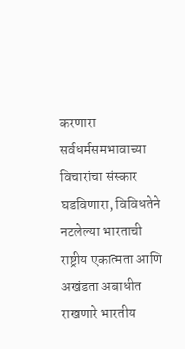करणारा सर्वधर्मसमभावाच्या विचारांचा संस्कार घडविणारा, विविधतेने नटलेल्या भारताची राष्ट्रीय एकात्मता आणि अखंडता अबाधीत राखणारे भारतीय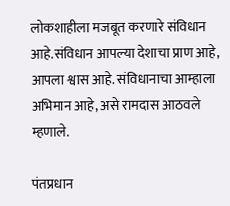लोकशाहीला मजबूत करणारे संविधान आहे.संविधान आपल्या देशाचा प्राण आहे, आपला श्वास आहे. संविधानाचा आम्हाला अभिमान आहे, असे रामदास आठवले म्हणाले.

पंतप्रधान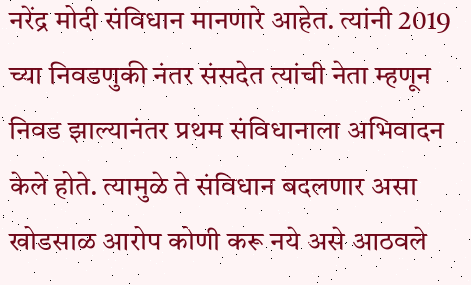नरेंद्र मोदी संविधान मानणारे आहेत. त्यांनी 2019 च्या निवडणुकी नंतर संसदेत त्यांची नेता म्हणून निवड झाल्यानंतर प्रथम संविधानाला अभिवादन केले होते. त्यामुळे ते संविधान बदलणार असा खोडसाळ आरोप कोणी करू नये असे आठवले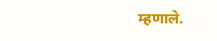म्हणाले.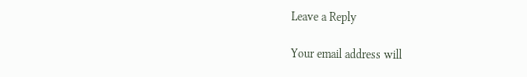Leave a Reply

Your email address will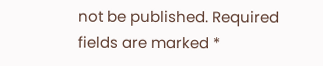not be published. Required fields are marked *